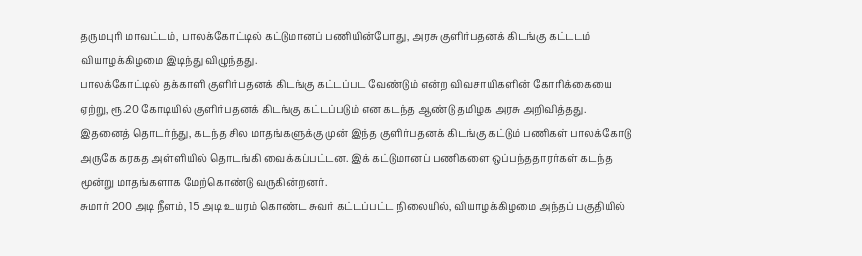தருமபுரி மாவட்டம், பாலக்கோட்டில் கட்டுமானப் பணியின்போது, அரசு குளிர்பதனக் கிடங்கு கட்டடம் வியாழக்கிழமை இடிந்து விழுந்தது.
பாலக்கோட்டில் தக்காளி குளிர்பதனக் கிடங்கு கட்டப்பட வேண்டும் என்ற விவசாயிகளின் கோரிக்கையை ஏற்று, ரூ.20 கோடியில் குளிர்பதனக் கிடங்கு கட்டப்படும் என கடந்த ஆண்டு தமிழக அரசு அறிவித்தது.
இதனைத் தொடர்ந்து, கடந்த சில மாதங்களுக்கு முன் இந்த குளிர்பதனக் கிடங்கு கட்டும் பணிகள் பாலக்கோடு அருகே கரகத அள்ளியில் தொடங்கி வைக்கப்பட்டன. இக் கட்டுமானப் பணிகளை ஒப்பந்ததாரர்கள் கடந்த மூன்று மாதங்களாக மேற்கொண்டு வருகின்றனர்.
சுமார் 200 அடி நீளம், 15 அடி உயரம் கொண்ட சுவர் கட்டப்பட்ட நிலையில், வியாழக்கிழமை அந்தப் பகுதியில்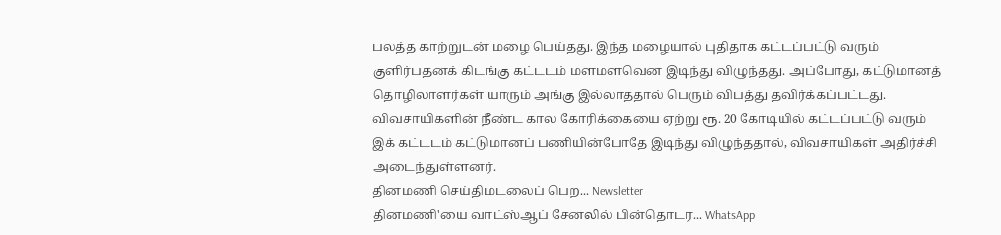பலத்த காற்றுடன் மழை பெய்தது. இந்த மழையால் புதிதாக கட்டப்பட்டு வரும் குளிர்பதனக் கிடங்கு கட்டடம் மளமளவென இடிந்து விழுந்தது. அப்போது, கட்டுமானத் தொழிலாளர்கள் யாரும் அங்கு இல்லாததால் பெரும் விபத்து தவிர்க்கப்பட்டது.
விவசாயிகளின் நீண்ட கால கோரிக்கையை ஏற்று ரூ. 20 கோடியில் கட்டப்பட்டு வரும் இக் கட்டடம் கட்டுமானப் பணியின்போதே இடிந்து விழுந்ததால், விவசாயிகள் அதிர்ச்சி அடைந்துள்ளனர்.
தினமணி செய்திமடலைப் பெற... Newsletter
தினமணி'யை வாட்ஸ்ஆப் சேனலில் பின்தொடர... WhatsApp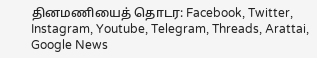தினமணியைத் தொடர: Facebook, Twitter, Instagram, Youtube, Telegram, Threads, Arattai, Google News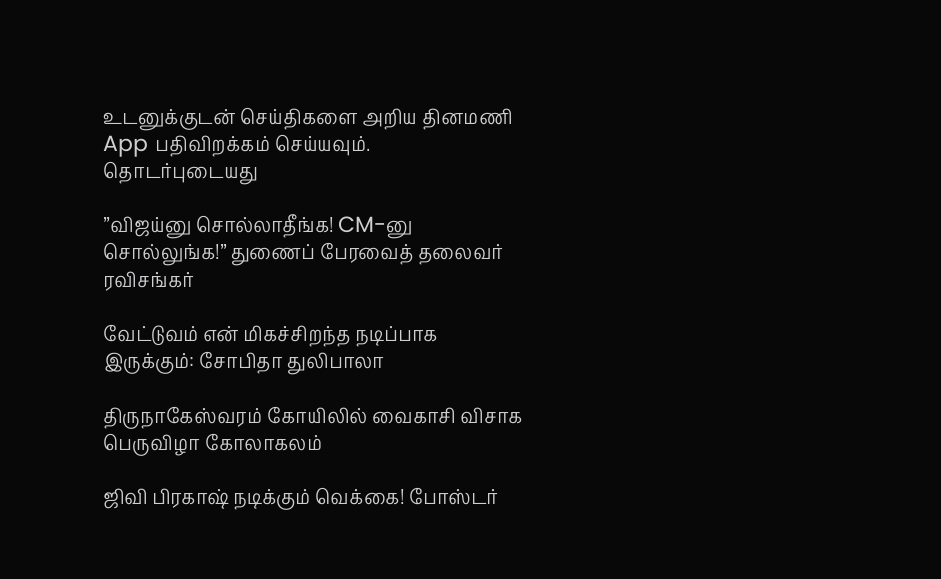உடனுக்குடன் செய்திகளை அறிய தினமணி App பதிவிறக்கம் செய்யவும்.
தொடர்புடையது

”விஜய்னு சொல்லாதீங்க! CM-னு சொல்லுங்க!” துணைப் பேரவைத் தலைவர் ரவிசங்கர்

வேட்டுவம் என் மிகச்சிறந்த நடிப்பாக இருக்கும்: சோபிதா துலிபாலா

திருநாகேஸ்வரம் கோயிலில் வைகாசி விசாக பெருவிழா கோலாகலம்

ஜிவி பிரகாஷ் நடிக்கும் வெக்கை! போஸ்டர்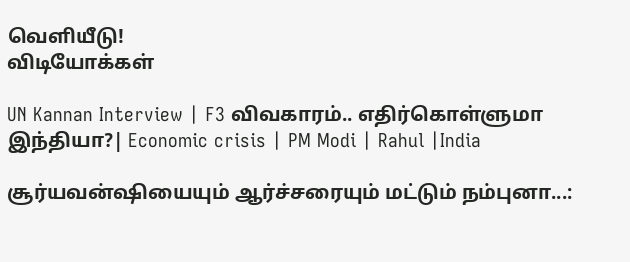வெளியீடு!
விடியோக்கள்

UN Kannan Interview | F3 விவகாரம்.. எதிர்கொள்ளுமா இந்தியா?| Economic crisis | PM Modi | Rahul |India

சூர்யவன்ஷியையும் ஆர்ச்சரையும் மட்டும் நம்புனா...: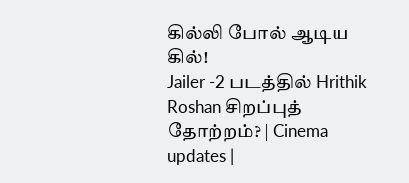கில்லி போல் ஆடிய கில்!
Jailer -2 படத்தில் Hrithik Roshan சிறப்புத் தோற்றம்? | Cinema updates |